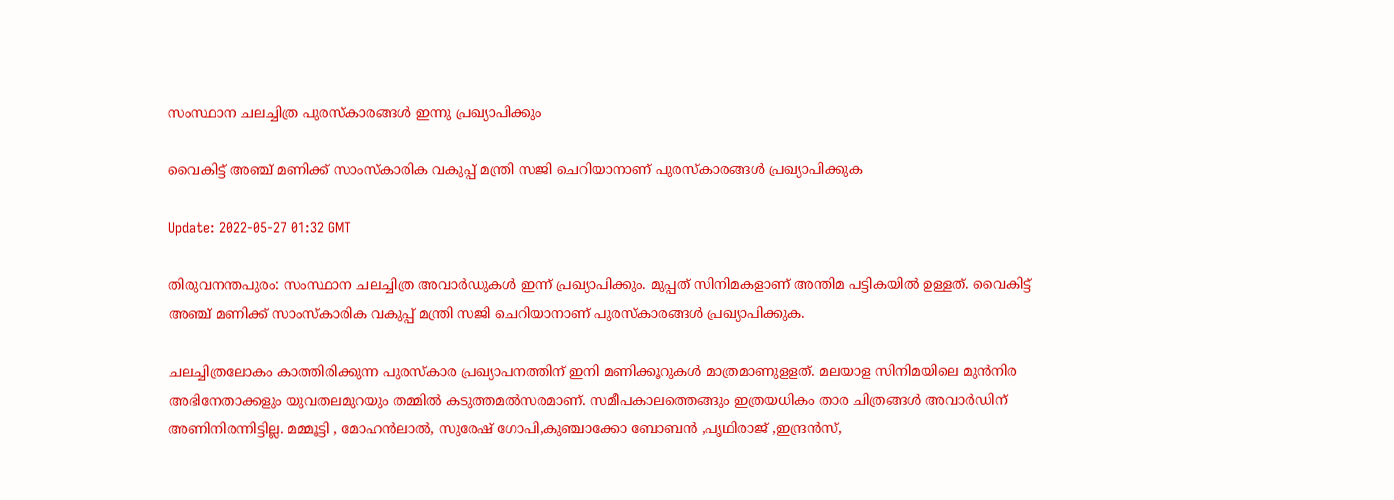സംസ്ഥാന ചലച്ചിത്ര പുരസ്കാരങ്ങള്‍ ഇന്നു പ്രഖ്യാപിക്കും

വൈകിട്ട് അഞ്ച് മണിക്ക് സാംസ്കാരിക വകുപ്പ് മന്ത്രി സജി ചെറിയാനാണ് പുരസ്കാരങ്ങള്‍ പ്രഖ്യാപിക്കുക

Update: 2022-05-27 01:32 GMT

തിരുവനന്തപുരം: സംസ്ഥാന ചലച്ചിത്ര അവാർഡുകള്‍ ഇന്ന് പ്രഖ്യാപിക്കും. മുപ്പത് സിനിമകളാണ് അന്തിമ പട്ടികയില്‍ ഉള്ളത്. വൈകിട്ട് അഞ്ച് മണിക്ക് സാംസ്കാരിക വകുപ്പ് മന്ത്രി സജി ചെറിയാനാണ് പുരസ്കാരങ്ങള്‍ പ്രഖ്യാപിക്കുക.

ചലച്ചിത്രലോകം കാത്തിരിക്കുന്ന പുരസ്കാര പ്രഖ്യാപനത്തിന് ഇനി മണിക്കൂറുകള്‍ മാത്രമാണുളളത്. മലയാള സിനിമയിലെ മുൻനിര അഭിനേതാക്കളും യുവതലമുറയും തമ്മില്‍ കടുത്തമല്‍സരമാണ്. സമീപകാലത്തെങ്ങും ഇത്രയധികം താര ചിത്രങ്ങള്‍ അവാര്‍ഡിന് അണിനിരന്നിട്ടില്ല. മമ്മൂട്ടി , മോഹന്‍ലാല്‍, സുരേഷ് ഗോപി,കുഞ്ചാക്കോ ബോബന്‍ ,പൃഥിരാജ് ,ഇന്ദ്രൻസ്,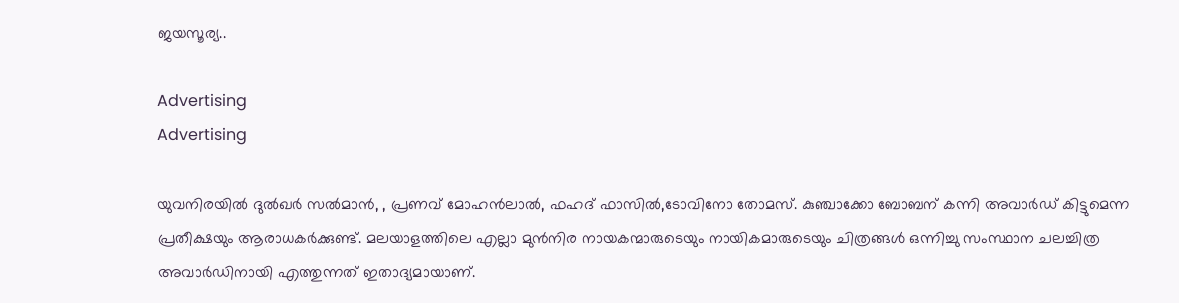ജയസൂര്യ..

Advertising
Advertising

യുവനിരയില്‍ ദുൽഖർ സൽമാന്‍, , പ്രണവ് മോഹന്‍ലാല്‍, ഫഹദ് ഫാസില്‍,ടോവിനോ തോമസ്. കുഞ്ചാക്കോ ബോബന് കന്നി അവാര്‍ഡ് കിട്ടുമെന്ന പ്രതീക്ഷയും ആരാധകര്‍ക്കുണ്ട്. മലയാളത്തിലെ എല്ലാ മുൻനിര നായകന്മാരുടെയും നായികമാരുടെയും ചിത്രങ്ങൾ ഒന്നിച്ചു സംസ്ഥാന ചലച്ചിത്ര അവാർഡിനായി എത്തുന്നത് ഇതാദ്യമായാണ്.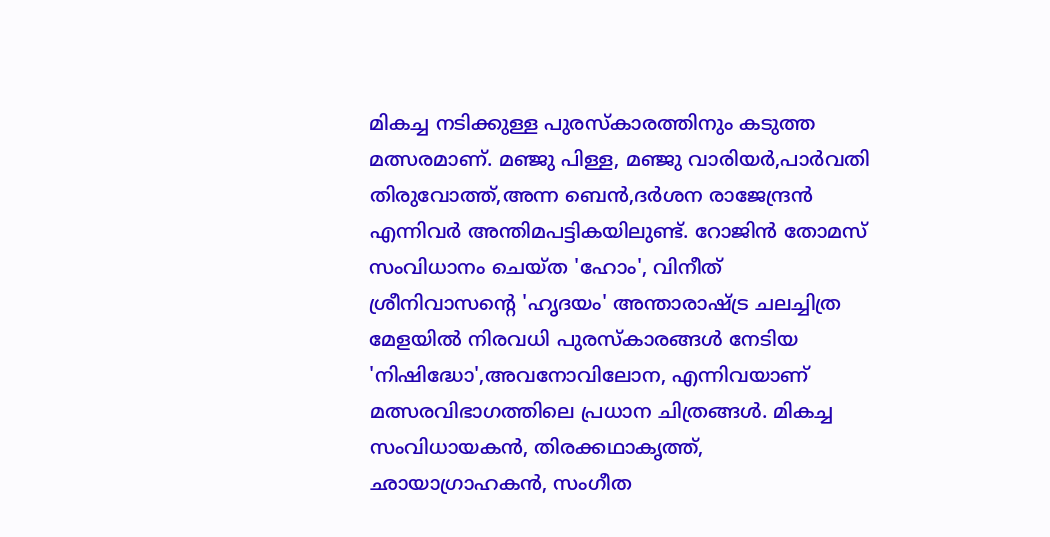മികച്ച നടിക്കുള്ള പുരസ്കാരത്തിനും കടുത്ത മത്സരമാണ്. മഞ്ജു പിള്ള, മഞ്ജു വാരിയർ,പാർവതി തിരുവോത്ത്,അന്ന ബെൻ,ദർശന രാജേന്ദ്രൻ എന്നിവര്‍ അന്തിമപട്ടികയിലുണ്ട്. റോജിൻ തോമസ് സംവിധാനം ചെയ്ത 'ഹോം', വിനീത് ശ്രീനിവാസന്‍റെ 'ഹൃദയം' അന്താരാഷ്ട്ര ചലച്ചിത്ര മേളയില്‍ നിരവധി പുരസ്കാരങ്ങള്‍ നേടിയ 'നിഷിദ്ധോ',അവനോവിലോന, എന്നിവയാണ് മത്സരവിഭാഗത്തിലെ പ്രധാന ചിത്രങ്ങള്‍. മികച്ച സംവിധായകൻ, തിരക്കഥാകൃത്ത്, ഛായാഗ്രാഹകൻ, സംഗീത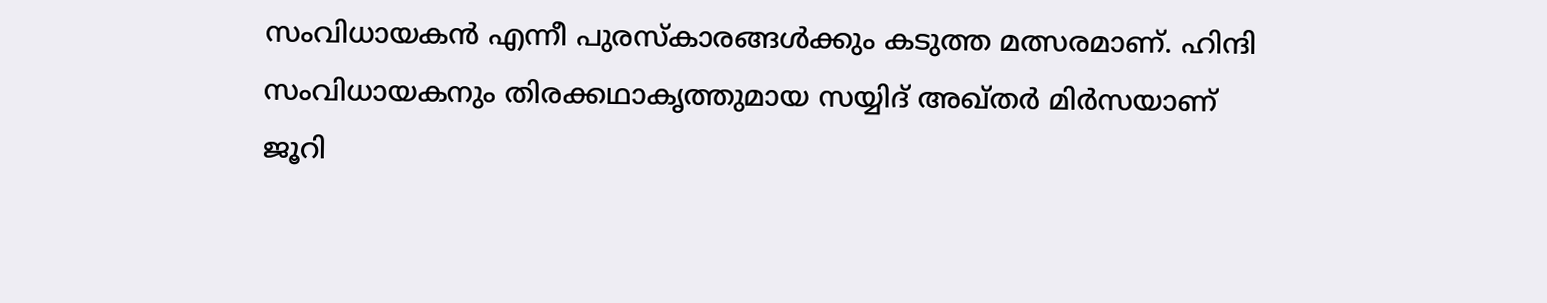സംവിധായകൻ എന്നീ പുരസ്കാരങ്ങൾക്കും കടുത്ത മത്സരമാണ്. ഹിന്ദി സംവിധായകനും തിരക്കഥാകൃത്തുമായ സയ്യിദ് അഖ്തർ മിർസയാണ് ജൂറി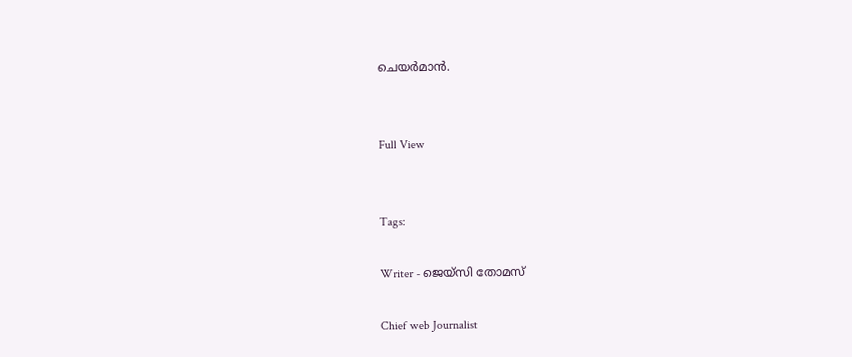ചെയര്‍മാന്‍.


Full View


Tags:

Writer - ജെയ്സി തോമസ്

Chief web Journalist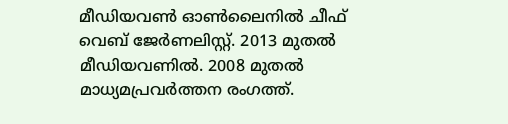മീഡിയവൺ ഓൺലൈനിൽ ചീഫ് വെബ് ജേർണലിസ്റ്റ്. 2013 മുതൽ മീഡിയവണിൽ. 2008 മുതൽ മാധ്യമപ്രവർത്തന രംഗത്ത്.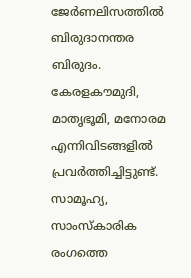ജേർണലിസത്തിൽ ബിരുദാനന്തര ബിരുദം. കേരളകൗമുദി, മാതൃഭൂമി, മനോരമ എന്നിവിടങ്ങളിൽ പ്രവർത്തിച്ചിട്ടുണ്ട്. സാമൂഹ്യ, സാംസ്‌കാരിക രംഗത്തെ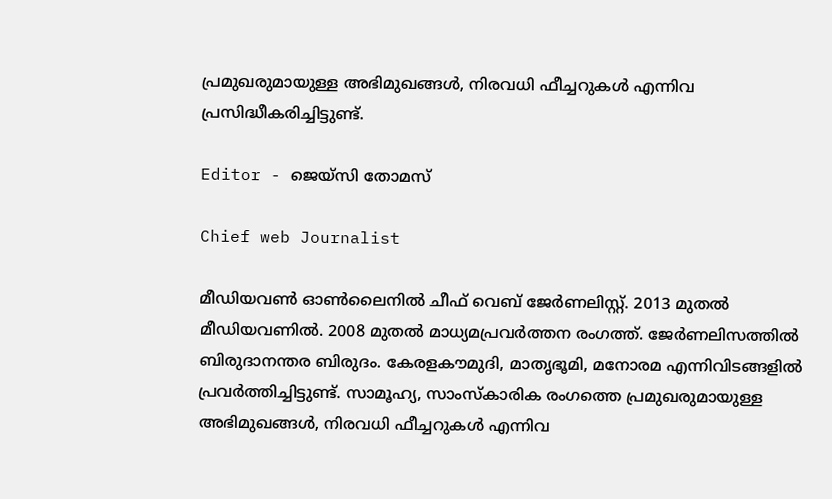പ്രമുഖരുമായുള്ള അഭിമുഖങ്ങൾ, നിരവധി ഫീച്ചറുകൾ എന്നിവ പ്രസിദ്ധീകരിച്ചിട്ടുണ്ട്.

Editor - ജെയ്സി തോമസ്

Chief web Journalist

മീഡിയവൺ ഓൺലൈനിൽ ചീഫ് വെബ് ജേർണലിസ്റ്റ്. 2013 മുതൽ മീഡിയവണിൽ. 2008 മുതൽ മാധ്യമപ്രവർത്തന രംഗത്ത്. ജേർണലിസത്തിൽ ബിരുദാനന്തര ബിരുദം. കേരളകൗമുദി, മാതൃഭൂമി, മനോരമ എന്നിവിടങ്ങളിൽ പ്രവർത്തിച്ചിട്ടുണ്ട്. സാമൂഹ്യ, സാംസ്‌കാരിക രംഗത്തെ പ്രമുഖരുമായുള്ള അഭിമുഖങ്ങൾ, നിരവധി ഫീച്ചറുകൾ എന്നിവ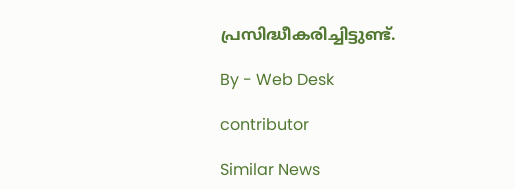പ്രസിദ്ധീകരിച്ചിട്ടുണ്ട്.

By - Web Desk

contributor

Similar News